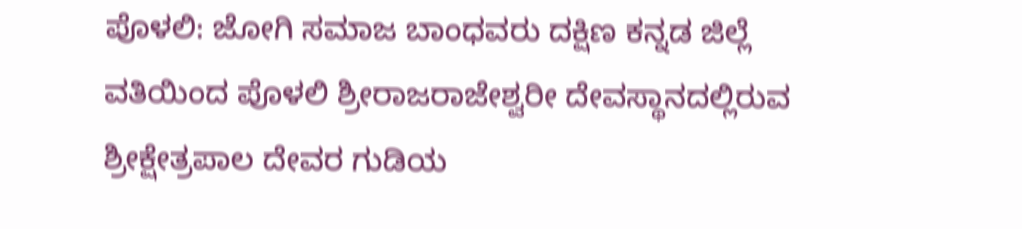ಪೊಳಲಿ: ಜೋಗಿ ಸಮಾಜ ಬಾಂಧವರು ದಕ್ಷಿಣ ಕನ್ನಡ ಜಿಲ್ಲೆ ವತಿಯಿಂದ ಪೊಳಲಿ ಶ್ರೀರಾಜರಾಜೇಶ್ವರೀ ದೇವಸ್ಥಾನದಲ್ಲಿರುವ ಶ್ರೀಕ್ಷೇತ್ರಪಾಲ ದೇವರ ಗುಡಿಯ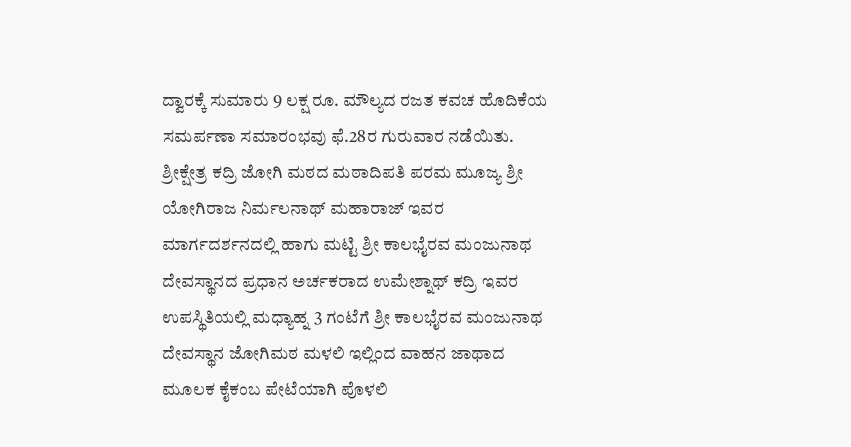ದ್ವಾರಕ್ಕೆ ಸುಮಾರು 9 ಲಕ್ಷ ರೂ. ಮೌಲ್ಯದ ರಜತ ಕವಚ ಹೊದಿಕೆಯ ಸಮರ್ಪಣಾ ಸಮಾರಂಭವು ಫೆ.28ರ ಗುರುವಾರ ನಡೆಯಿತು.
ಶ್ರೀಕ್ಷೇತ್ರ ಕದ್ರಿ ಜೋಗಿ ಮಠದ ಮಠಾದಿಪತಿ ಪರಮ ಮೂಜ್ಯ ಶ್ರೀ ಯೋಗಿರಾಜ ನಿರ್ಮಲನಾಥ್ ಮಹಾರಾಜ್ ಇವರ ಮಾರ್ಗದರ್ಶನದಲ್ಲಿ ಹಾಗು ಮಟ್ಟಿ ಶ್ರೀ ಕಾಲಭೈರವ ಮಂಜುನಾಥ ದೇವಸ್ಥಾನದ ಪ್ರಧಾನ ಅರ್ಚಕರಾದ ಉಮೇಶ್ನಾಥ್ ಕದ್ರಿ ಇವರ ಉಪಸ್ಥಿತಿಯಲ್ಲಿ ಮಧ್ಯಾಹ್ನ 3 ಗಂಟೆಗೆ ಶ್ರೀ ಕಾಲಭೈರವ ಮಂಜುನಾಥ ದೇವಸ್ಥಾನ ಜೋಗಿಮಠ ಮಳಲಿ ಇಲ್ಲಿಂದ ವಾಹನ ಜಾಥಾದ ಮೂಲಕ ಕೈಕಂಬ ಪೇಟೆಯಾಗಿ ಪೊಳಲಿ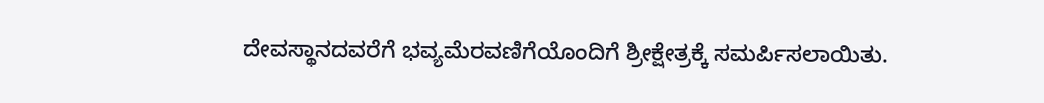ದೇವಸ್ಥಾನದವರೆಗೆ ಭವ್ಯಮೆರವಣಿಗೆಯೊಂದಿಗೆ ಶ್ರೀಕ್ಷೇತ್ರಕ್ಕೆ ಸಮರ್ಪಿಸಲಾಯಿತು.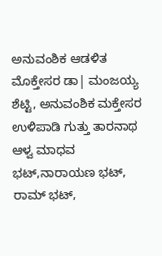ಅನುವಂಶಿಕ ಆಡಳಿತ ಮೊಕ್ತೇಸರ ಡಾ| ಮಂಜಯ್ಯ ಶೆಟ್ಟಿ, ಅನುವಂಶಿಕ ಮಕ್ತೇಸರ ಉಳಿಪಾಡಿ ಗುತ್ತು ತಾರನಾಥ ಆಳ್ವ ಮಾಧವ ಭಟ್,ನಾರಾಯಣ ಭಟ್, ರಾಮ್ ಭಟ್,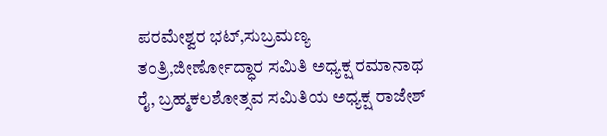ಪರಮೇಶ್ವರ ಭಟ್,ಸುಬ್ರಮಣ್ಯ ತಂತ್ರಿ,ಜೀರ್ಣೋದ್ಧಾರ ಸಮಿತಿ ಅಧ್ಯಕ್ಷ ರಮಾನಾಥ ರೈ, ಬ್ರಹ್ಮಕಲಶೋತ್ಸವ ಸಮಿತಿಯ ಅಧ್ಯಕ್ಷ ರಾಜೇಶ್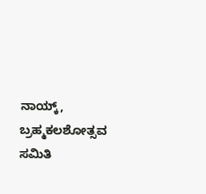ನಾಯ್ಕ್, ಬ್ರಹ್ಮಕಲಶೋತ್ಸವ ಸಮಿತಿ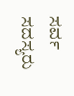ಸರ್ವ ಸದಸ್ಯರು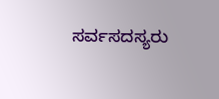ಸರ್ವಸದಸ್ಯರು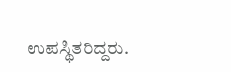ಉಪಸ್ಥಿತರಿದ್ದರು.